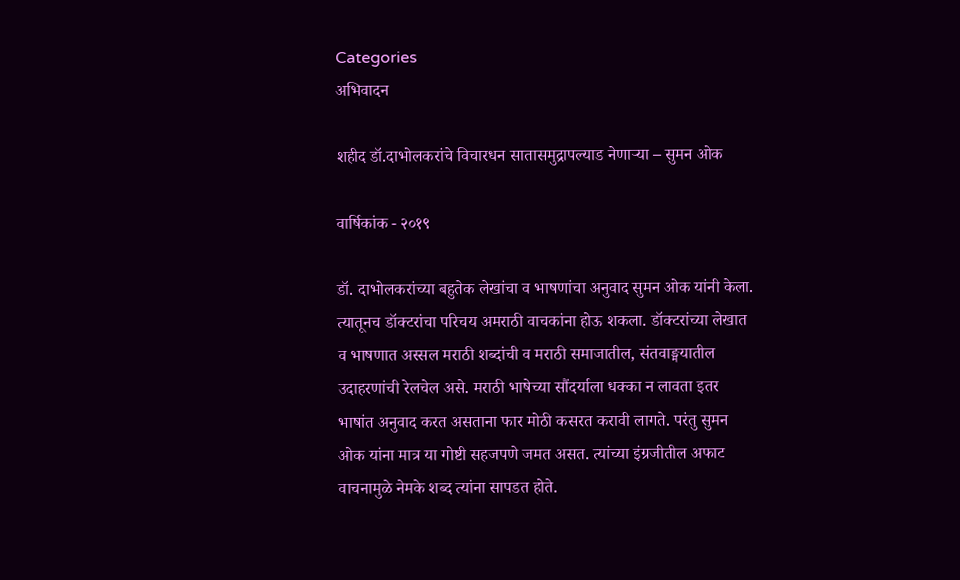Categories
अभिवादन

शहीद डॉ.दाभोलकरांचे विचारधन सातासमुद्रापल्याड नेणार्‍या – सुमन ओक

वार्षिकांक - २०१९

डॉ. दाभोलकरांच्या बहुतेक लेखांचा व भाषणांचा अनुवाद सुमन ओक यांनी केला. त्यातूनच डॉक्टरांचा परिचय अमराठी वाचकांना होऊ शकला. डॉक्टरांच्या लेखात व भाषणात अस्सल मराठी शब्दांची व मराठी समाजातील, संतवाङ्मयातील उदाहरणांची रेलचेल असे. मराठी भाषेच्या सौंदर्याला धक्का न लावता इतर भाषांत अनुवाद करत असताना फार मोठी कसरत करावी लागते. परंतु सुमन ओक यांना मात्र या गोष्टी सहजपणे जमत असत. त्यांच्या इंग्रजीतील अफाट वाचनामुळे नेमके शब्द त्यांना सापडत होते.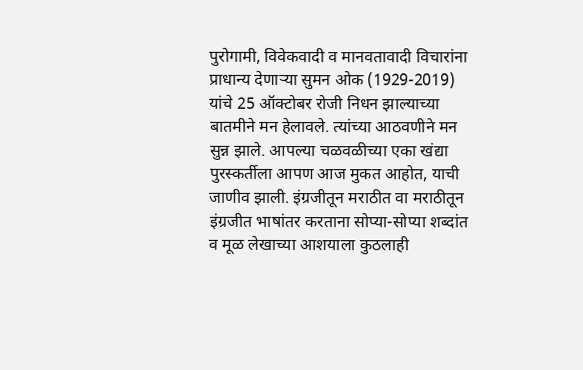पुरोगामी, विवेकवादी व मानवतावादी विचारांना प्राधान्य देणार्‍या सुमन ओक (1929-2019) यांचे 25 ऑक्टोबर रोजी निधन झाल्याच्या बातमीने मन हेलावले. त्यांच्या आठवणीने मन सुन्न झाले. आपल्या चळवळीच्या एका खंद्या पुरस्कर्तीला आपण आज मुकत आहोत, याची जाणीव झाली. इंग्रजीतून मराठीत वा मराठीतून इंग्रजीत भाषांतर करताना सोप्या-सोप्या शब्दांत व मूळ लेखाच्या आशयाला कुठलाही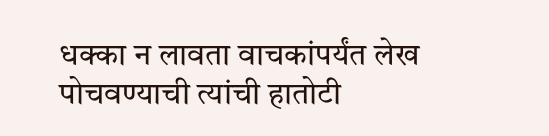धक्का न लावता वाचकांपर्यंत लेख पोचवण्याची त्यांची हातोटी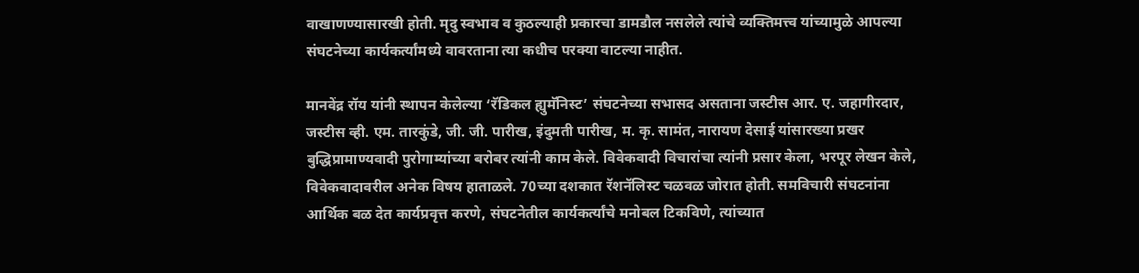वाखाणण्यासारखी होती. मृदु स्वभाव व कुठल्याही प्रकारचा डामडौल नसलेले त्यांचे व्यक्तिमत्त्व यांच्यामुळे आपल्या संघटनेच्या कार्यकर्त्यांमध्ये वावरताना त्या कधीच परक्या वाटल्या नाहीत.

मानवेंद्र रॉय यांनी स्थापन केलेल्या ‘रॅडिकल ह्युमॅनिस्ट’ संघटनेच्या सभासद असताना जस्टीस आर. ए. जहागीरदार, जस्टीस व्ही. एम. तारकुंडे, जी. जी. पारीख, इंदुमती पारीख, म. कृ. सामंत, नारायण देसाई यांसारख्या प्रखर बुद्धिप्रामाण्यवादी पुरोगाम्यांच्या बरोबर त्यांनी काम केले. विवेकवादी विचारांचा त्यांनी प्रसार केला, भरपूर लेखन केले, विवेकवादावरील अनेक विषय हाताळले. 70च्या दशकात रॅशनॅलिस्ट चळवळ जोरात होती. समविचारी संघटनांना आर्थिक बळ देत कार्यप्रवृत्त करणे, संघटनेतील कार्यकर्त्यांचे मनोबल टिकविणे, त्यांच्यात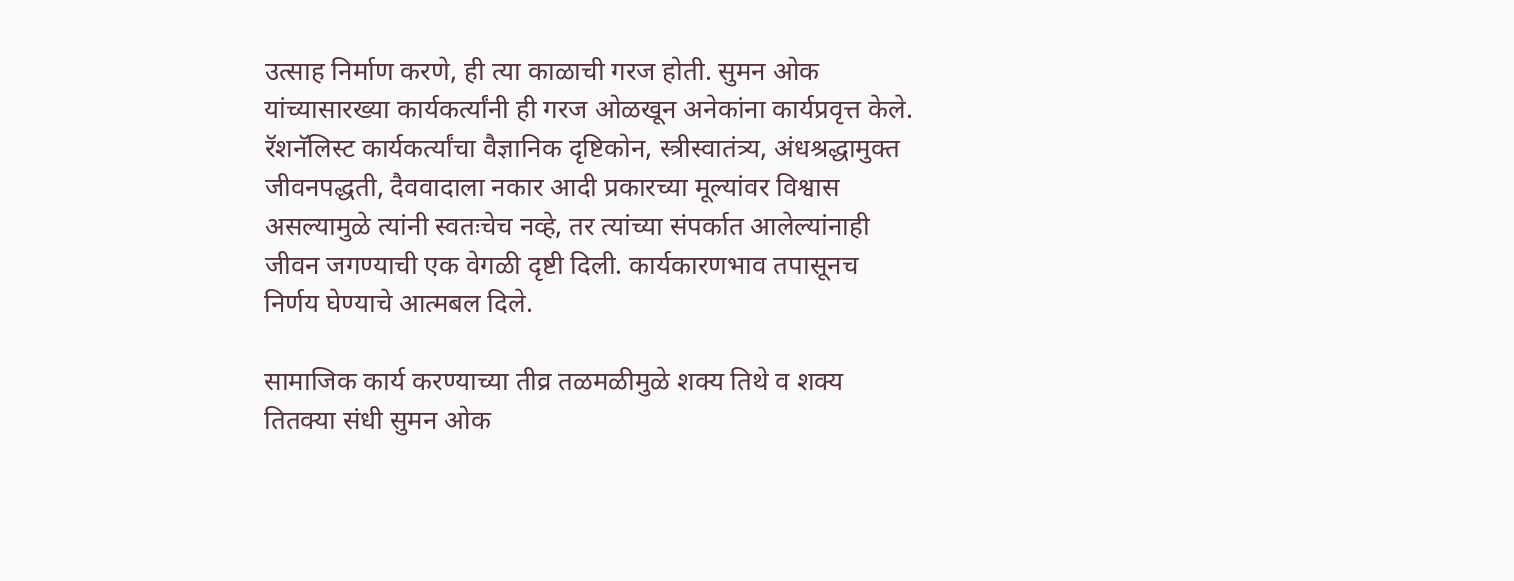उत्साह निर्माण करणे, ही त्या काळाची गरज होती. सुमन ओक यांच्यासारख्या कार्यकर्त्यांनी ही गरज ओळखून अनेकांना कार्यप्रवृत्त केले. रॅशनॅलिस्ट कार्यकर्त्यांचा वैज्ञानिक दृष्टिकोन, स्त्रीस्वातंत्र्य, अंधश्रद्धामुक्त जीवनपद्धती, दैववादाला नकार आदी प्रकारच्या मूल्यांवर विश्वास असल्यामुळे त्यांनी स्वतःचेच नव्हे, तर त्यांच्या संपर्कात आलेल्यांनाही जीवन जगण्याची एक वेगळी दृष्टी दिली. कार्यकारणभाव तपासूनच निर्णय घेण्याचे आत्मबल दिले.

सामाजिक कार्य करण्याच्या तीव्र तळमळीमुळे शक्य तिथे व शक्य तितक्या संधी सुमन ओक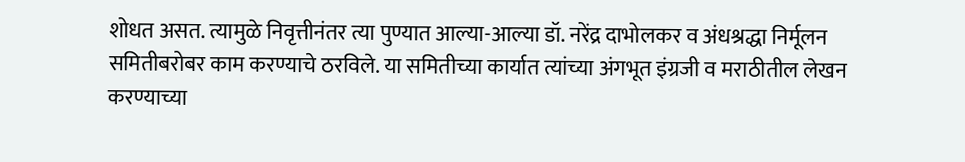शोधत असत. त्यामुळे निवृत्तीनंतर त्या पुण्यात आल्या-आल्या डॉ. नरेंद्र दाभोलकर व अंधश्रद्धा निर्मूलन समितीबरोबर काम करण्याचे ठरविले. या समितीच्या कार्यात त्यांच्या अंगभूत इंग्रजी व मराठीतील लेखन करण्याच्या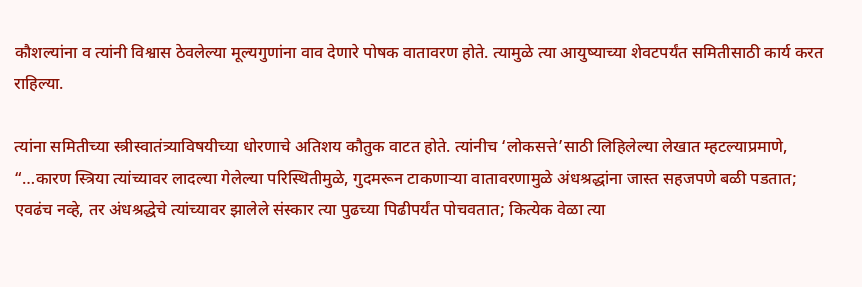कौशल्यांना व त्यांनी विश्वास ठेवलेल्या मूल्यगुणांना वाव देणारे पोषक वातावरण होते. त्यामुळे त्या आयुष्याच्या शेवटपर्यंत समितीसाठी कार्य करत राहिल्या.

त्यांना समितीच्या स्त्रीस्वातंत्र्याविषयीच्या धोरणाचे अतिशय कौतुक वाटत होते. त्यांनीच ‘लोकसत्ते’साठी लिहिलेल्या लेखात म्हटल्याप्रमाणे, “…कारण स्त्रिया त्यांच्यावर लादल्या गेलेल्या परिस्थितीमुळे, गुदमरून टाकणार्‍या वातावरणामुळे अंधश्रद्धांना जास्त सहजपणे बळी पडतात; एवढंच नव्हे, तर अंधश्रद्धेचे त्यांच्यावर झालेले संस्कार त्या पुढच्या पिढीपर्यंत पोचवतात; कित्येक वेळा त्या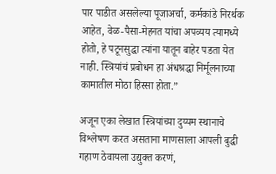पार पाडीत असलेल्या पूजाअर्चा, कर्मकांडे निरर्थक आहेत, वेळ-पैसा-मेहनत यांचा अपव्यय त्यामध्ये होतो, हे पटूनसुद्धा त्यांना यातून बाहेर पडता येत नाही. स्त्रियांचं प्रबोधन हा अंधश्रद्धा निर्मूलनाच्या कामातील मोठा हिस्सा होता.”

अजून एका लेखात स्त्रियांच्या दुय्यम स्थानाचे विश्लेषण करत असताना माणसाला आपली बुद्धी गहाण ठेवायला उद्युक्त करणं,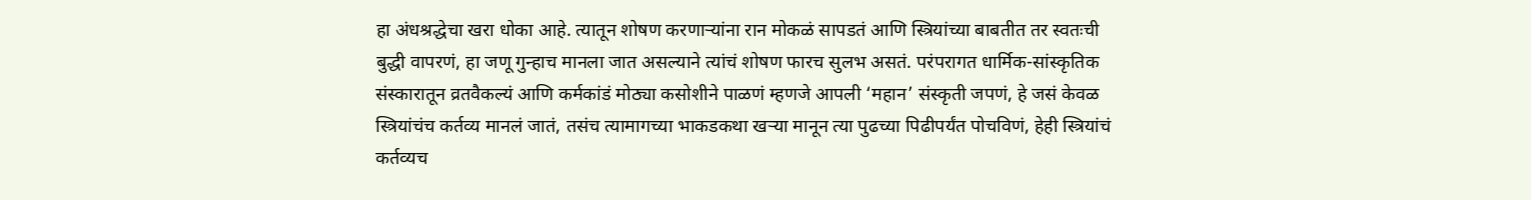हा अंधश्रद्धेचा खरा धोका आहे. त्यातून शोषण करणार्‍यांना रान मोकळं सापडतं आणि स्त्रियांच्या बाबतीत तर स्वतःची बुद्धी वापरणं, हा जणू गुन्हाच मानला जात असल्याने त्यांचं शोषण फारच सुलभ असतं. परंपरागत धार्मिक-सांस्कृतिक संस्कारातून व्रतवैकल्यं आणि कर्मकांडं मोठ्या कसोशीने पाळणं म्हणजे आपली ‘महान’ संस्कृती जपणं, हे जसं केवळ स्त्रियांचंच कर्तव्य मानलं जातं, तसंच त्यामागच्या भाकडकथा खर्‍या मानून त्या पुढच्या पिढीपर्यंत पोचविणं, हेही स्त्रियांचं कर्तव्यच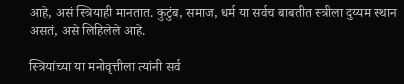आहे, असं स्त्रियाही मानतात. कुटुंब, समाज, धर्म या सर्वच बाबतीत स्त्रीला दुय्यम स्थान असतं, असे लिहिलेले आहे.

स्त्रियांच्या या मनोवृत्तीला त्यांनी सर्व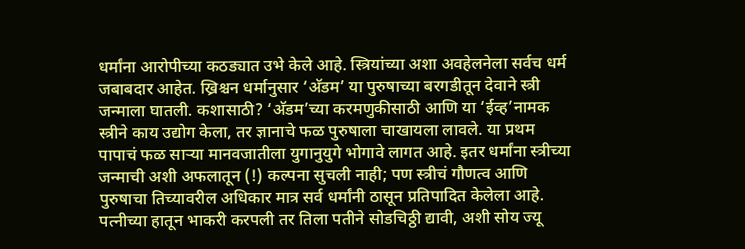धर्मांना आरोपीच्या कठड्यात उभे केले आहे. स्त्रियांच्या अशा अवहेलनेला सर्वच धर्म जबाबदार आहेत. ख्रिश्चन धर्मानुसार ‘अ‍ॅडम’ या पुरुषाच्या बरगडीतून देवाने स्त्री जन्माला घातली. कशासाठी? ‘अ‍ॅडम’च्या करमणुकीसाठी आणि या ‘ईव्ह’नामक स्त्रीने काय उद्योग केला, तर ज्ञानाचे फळ पुरुषाला चाखायला लावले. या प्रथम पापाचं फळ सार्‍या मानवजातीला युगानुयुगे भोगावे लागत आहे. इतर धर्मांना स्त्रीच्या जन्माची अशी अफलातून (!) कल्पना सुचली नाही; पण स्त्रीचं गौणत्व आणि पुरुषाचा तिच्यावरील अधिकार मात्र सर्व धर्मांनी ठासून प्रतिपादित केलेला आहे. पत्नीच्या हातून भाकरी करपली तर तिला पतीने सोडचिठ्ठी द्यावी, अशी सोय ज्यू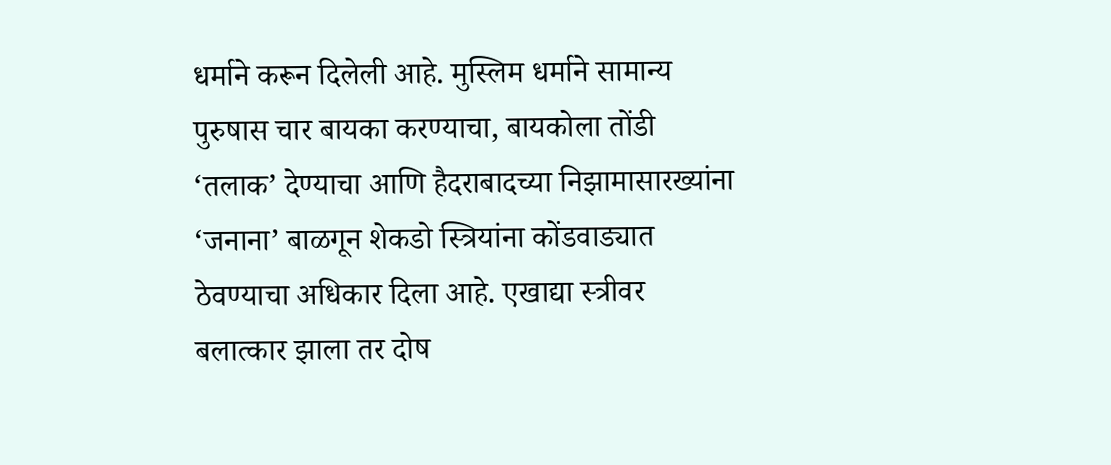धर्माने करून दिलेली आहे. मुस्लिम धर्माने सामान्य पुरुषास चार बायका करण्याचा, बायकोला तोंडी ‘तलाक’ देण्याचा आणि हैदराबादच्या निझामासारख्यांना ‘जनाना’ बाळगून शेकडो स्त्रियांना कोंडवाड्यात ठेवण्याचा अधिकार दिला आहे. एखाद्या स्त्रीवर बलात्कार झाला तर दोष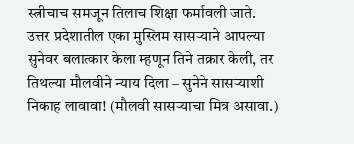स्त्रीचाच समजून तिलाच शिक्षा फर्मावली जाते. उत्तर प्रदेशातील एका मुस्लिम सासर्‍याने आपल्या सुनेवर बलात्कार केला म्हणून तिने तक्रार केली, तर तिथल्या मौलवीने न्याय दिला – सुनेने सासर्‍याशी निकाह लावावा! (मौलवी सासर्‍याचा मित्र असावा.)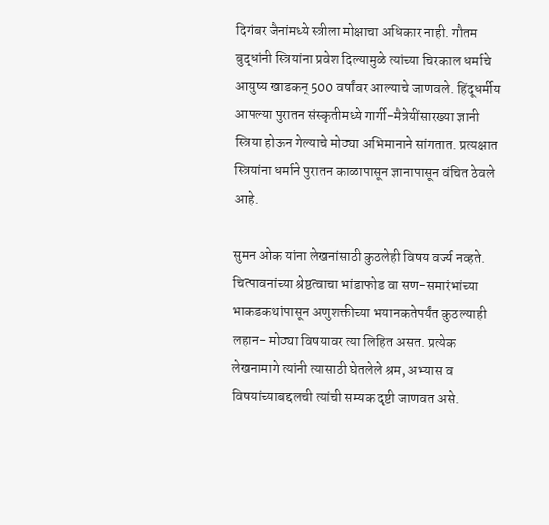दिगंबर जैनांमध्ये स्त्रीला मोक्षाचा अधिकार नाही. गौतम बुद्धांनी स्त्रियांना प्रवेश दिल्यामुळे त्यांच्या चिरकाल धर्माचे आयुष्य खाडकन् 500 वर्षांवर आल्याचे जाणवले. हिंदूधर्मीय आपल्या पुरातन संस्कृतीमध्ये गार्गी-मैत्रेयींसारख्या ज्ञानी स्त्रिया होऊन गेल्याचे मोठ्या अभिमानाने सांगतात. प्रत्यक्षात स्त्रियांना धर्माने पुरातन काळापासून ज्ञानापासून वंचित ठेवले आहे.

सुमन ओक यांना लेखनांसाठी कुठलेही विषय वर्ज्य नव्हते. चित्पावनांच्या श्रेष्ठत्वाचा भांडाफोड वा सण-समारंभांच्या भाकडकथांपासून अणुशक्तीच्या भयानकतेपर्यंत कुठल्याही लहान- मोठ्या विषयावर त्या लिहित असत. प्रत्येक लेखनामागे त्यांनी त्यासाठी घेतलेले श्रम, अभ्यास व विषयांच्याबद्दलची त्यांची सम्यक दृष्टी जाणवत असे.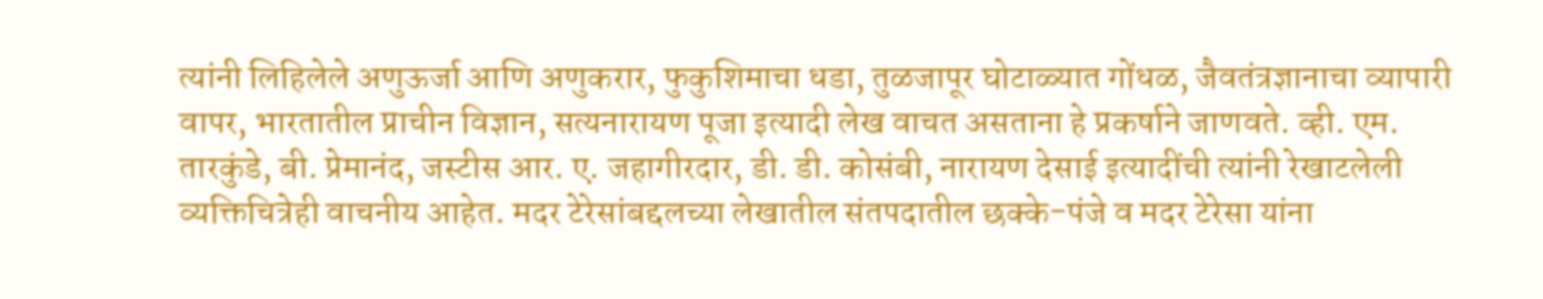त्यांनी लिहिलेले अणुऊर्जा आणि अणुकरार, फुकुशिमाचा धडा, तुळजापूर घोटाळ्यात गोंधळ, जैवतंत्रज्ञानाचा व्यापारी वापर, भारतातील प्राचीन विज्ञान, सत्यनारायण पूजा इत्यादी लेख वाचत असताना हे प्रकर्षाने जाणवते. व्ही. एम. तारकुंडे, बी. प्रेमानंद, जस्टीस आर. ए. जहागीरदार, डी. डी. कोसंबी, नारायण देसाई इत्यादींची त्यांनी रेखाटलेली व्यक्तिचित्रेही वाचनीय आहेत. मदर टेरेसांबद्दलच्या लेखातील संतपदातील छक्के-पंजे व मदर टेरेसा यांना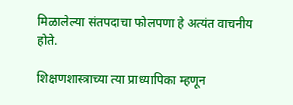मिळालेल्या संतपदाचा फोलपणा हे अत्यंत वाचनीय होते.

शिक्षणशास्त्राच्या त्या प्राध्यापिका म्हणून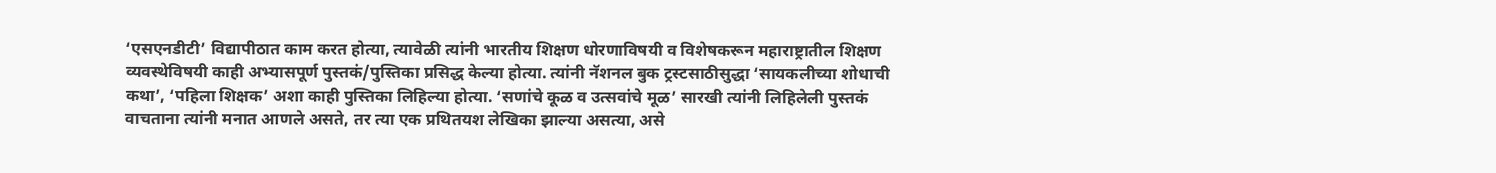‘एसएनडीटी’ विद्यापीठात काम करत होत्या, त्यावेळी त्यांनी भारतीय शिक्षण धोरणाविषयी व विशेषकरून महाराष्ट्रातील शिक्षण व्यवस्थेविषयी काही अभ्यासपूर्ण पुस्तकं/पुस्तिका प्रसिद्ध केल्या होत्या. त्यांनी नॅशनल बुक ट्रस्टसाठीसुद्धा ‘सायकलीच्या शोधाची कथा’, ‘पहिला शिक्षक’ अशा काही पुस्तिका लिहिल्या होत्या. ‘सणांचे कूळ व उत्सवांचे मूळ’ सारखी त्यांनी लिहिलेली पुस्तकं वाचताना त्यांनी मनात आणले असते, तर त्या एक प्रथितयश लेखिका झाल्या असत्या, असे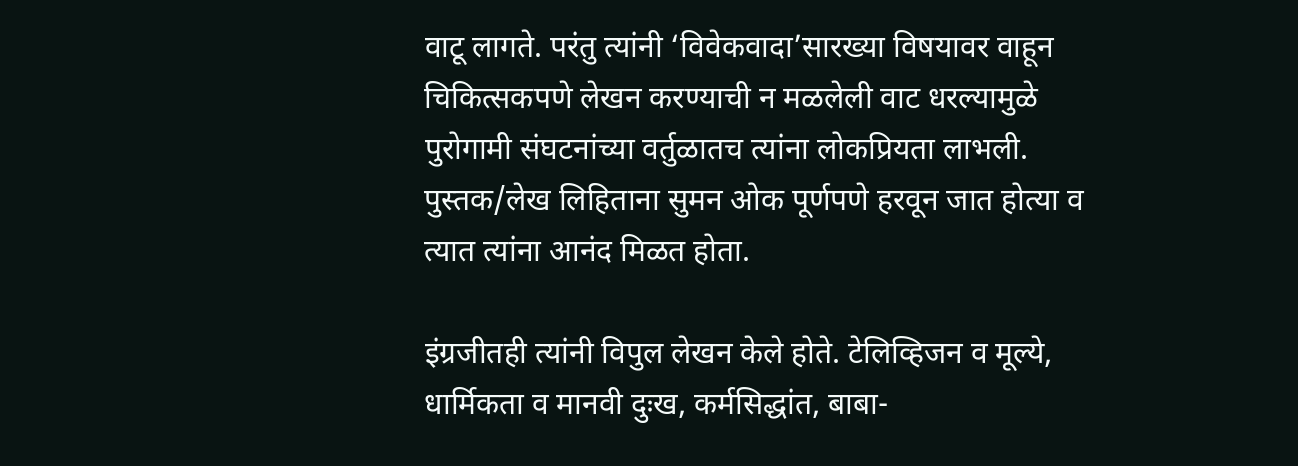वाटू लागते. परंतु त्यांनी ‘विवेकवादा’सारख्या विषयावर वाहून चिकित्सकपणे लेखन करण्याची न मळलेली वाट धरल्यामुळे पुरोगामी संघटनांच्या वर्तुळातच त्यांना लोकप्रियता लाभली. पुस्तक/लेख लिहिताना सुमन ओक पूर्णपणे हरवून जात होत्या व त्यात त्यांना आनंद मिळत होता.

इंग्रजीतही त्यांनी विपुल लेखन केले होते. टेलिव्हिजन व मूल्ये, धार्मिकता व मानवी दुःख, कर्मसिद्धांत, बाबा-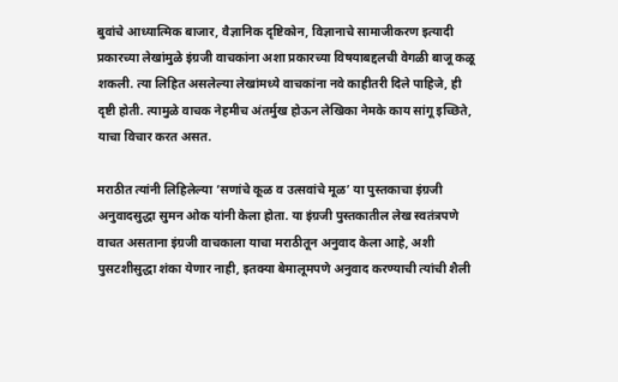बुवांचे आध्यात्मिक बाजार, वैज्ञानिक दृष्टिकोन, विज्ञानाचे सामाजीकरण इत्यादी प्रकारच्या लेखांमुळे इंग्रजी वाचकांना अशा प्रकारच्या विषयाबद्दलची वेगळी बाजू कळू शकली. त्या लिहित असलेल्या लेखांमध्ये वाचकांना नवे काहीतरी दिले पाहिजे, ही दृष्टी होती. त्यामुळे वाचक नेहमीच अंतर्मुख होऊन लेखिका नेमके काय सांगू इच्छिते, याचा विचार करत असत.

मराठीत त्यांनी लिहिलेल्या ‘सणांचे कूळ व उत्सवांचे मूळ’ या पुस्तकाचा इंग्रजी अनुवादसुद्धा सुमन ओक यांनी केला होता. या इंग्रजी पुस्तकातील लेख स्वतंत्रपणे वाचत असताना इंग्रजी वाचकाला याचा मराठीतून अनुवाद केला आहे, अशी पुसटशीसुद्धा शंका येणार नाही, इतक्या बेमालूमपणे अनुवाद करण्याची त्यांची शैली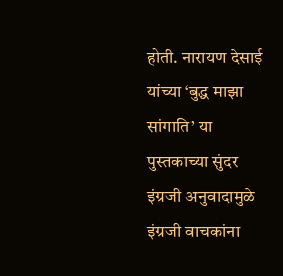होती. नारायण देसाई यांच्या ‘बुद्ध माझा सांगाति’ या पुस्तकाच्या सुंदर इंग्रजी अनुवादामुळे इंग्रजी वाचकांना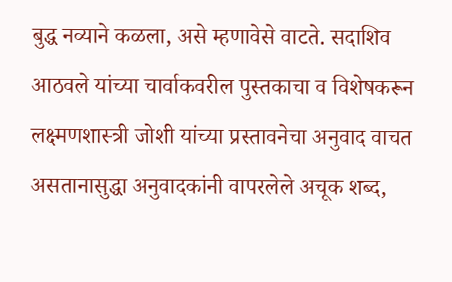बुद्ध नव्याने कळला, असे म्हणावेसे वाटते. सदाशिव आठवले यांच्या चार्वाकवरील पुस्तकाचा व विशेषकरून लक्ष्मणशास्त्री जोशी यांच्या प्रस्तावनेचा अनुवाद वाचत असतानासुद्धा अनुवादकांनी वापरलेले अचूक शब्द,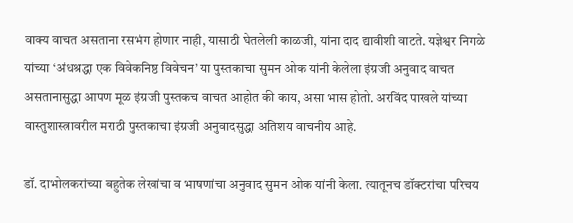वाक्य वाचत असताना रसभंग होणार नाही, यासाठी घेतलेली काळजी, यांना दाद द्यावीशी वाटते. यज्ञेश्वर निगळे यांच्या ‘अंधश्रद्धा एक विवेकनिष्ठ विवेचन’ या पुस्तकाचा सुमन ओक यांनी केलेला इंग्रजी अनुवाद वाचत असतानासुद्धा आपण मूळ इंग्रजी पुस्तकच वाचत आहोत की काय, असा भास होतो. अरविंद पाखले यांच्या वास्तुशास्त्रावरील मराठी पुस्तकाचा इंग्रजी अनुवादसुद्धा अतिशय वाचनीय आहे.

डॉ. दाभोलकरांच्या बहुतेक लेखांचा व भाषणांचा अनुवाद सुमन ओक यांनी केला. त्यातूनच डॉक्टरांचा परिचय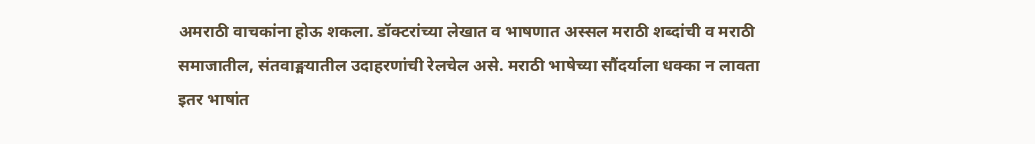अमराठी वाचकांना होऊ शकला. डॉक्टरांच्या लेखात व भाषणात अस्सल मराठी शब्दांची व मराठी समाजातील, संतवाङ्मयातील उदाहरणांची रेलचेल असे. मराठी भाषेच्या सौंदर्याला धक्का न लावता इतर भाषांत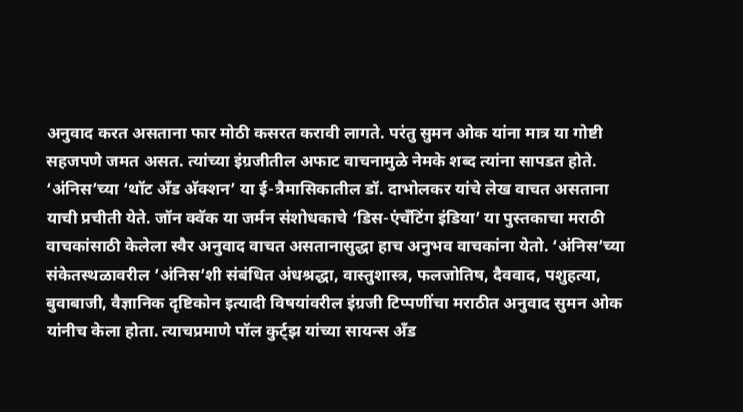अनुवाद करत असताना फार मोठी कसरत करावी लागते. परंतु सुमन ओक यांना मात्र या गोष्टी सहजपणे जमत असत. त्यांच्या इंग्रजीतील अफाट वाचनामुळे नेमके शब्द त्यांना सापडत होते. ‘अंनिस’च्या ‘थॉट अँड अ‍ॅक्शन’ या ई-त्रैमासिकातील डॉ. दाभोलकर यांचे लेख वाचत असताना याची प्रचीती येते. जॉन क्वॅक या जर्मन संशोधकाचे ‘डिस-एंचँटिंग इंडिया’ या पुस्तकाचा मराठी वाचकांसाठी केलेला स्वैर अनुवाद वाचत असतानासुद्धा हाच अनुभव वाचकांना येतो. ‘अंनिस’च्या संकेतस्थळावरील ’अंनिस’शी संबंधित अंधश्रद्धा, वास्तुशास्त्र, फलजोतिष, दैववाद, पशुहत्या, बुवाबाजी, वैज्ञानिक दृष्टिकोन इत्यादी विषयांवरील इंग्रजी टिप्पणींचा मराठीत अनुवाद सुमन ओक यांनीच केला होता. त्याचप्रमाणे पॉल कुर्ट्झ यांच्या सायन्स अँड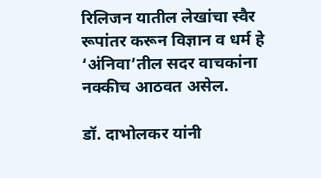रिलिजन यातील लेखांचा स्वैर रूपांतर करून विज्ञान व धर्म हे ‘अंनिवा’तील सदर वाचकांना नक्कीच आठवत असेल.

डॉ. दाभोलकर यांनी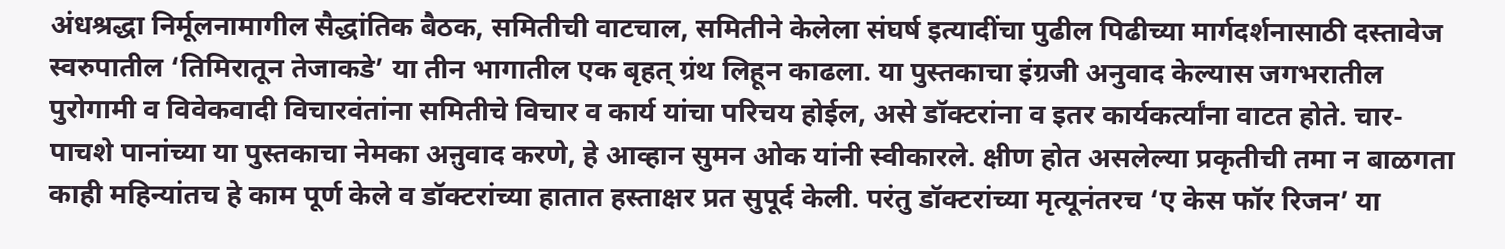अंधश्रद्धा निर्मूलनामागील सैद्धांतिक बैठक, समितीची वाटचाल, समितीने केलेला संघर्ष इत्यादींचा पुढील पिढीच्या मार्गदर्शनासाठी दस्तावेज स्वरुपातील ‘तिमिरातून तेजाकडे’ या तीन भागातील एक बृहत् ग्रंथ लिहून काढला. या पुस्तकाचा इंग्रजी अनुवाद केल्यास जगभरातील पुरोगामी व विवेकवादी विचारवंतांना समितीचे विचार व कार्य यांचा परिचय होईल, असे डॉक्टरांना व इतर कार्यकर्त्यांना वाटत होते. चार-पाचशे पानांच्या या पुस्तकाचा नेमका अऩुवाद करणे, हे आव्हान सुमन ओक यांनी स्वीकारले. क्षीण होत असलेल्या प्रकृतीची तमा न बाळगता काही महिन्यांतच हे काम पूर्ण केले व डॉक्टरांच्या हातात हस्ताक्षर प्रत सुपूर्द केली. परंतु डॉक्टरांच्या मृत्यूनंतरच ‘ए केस फॉर रिजन’ या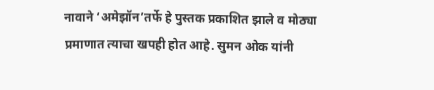नावाने ‘अमेझॉन’तर्फे हे पुस्तक प्रकाशित झाले व मोठ्या प्रमाणात त्याचा खपही होत आहे. सुमन ओक यांनी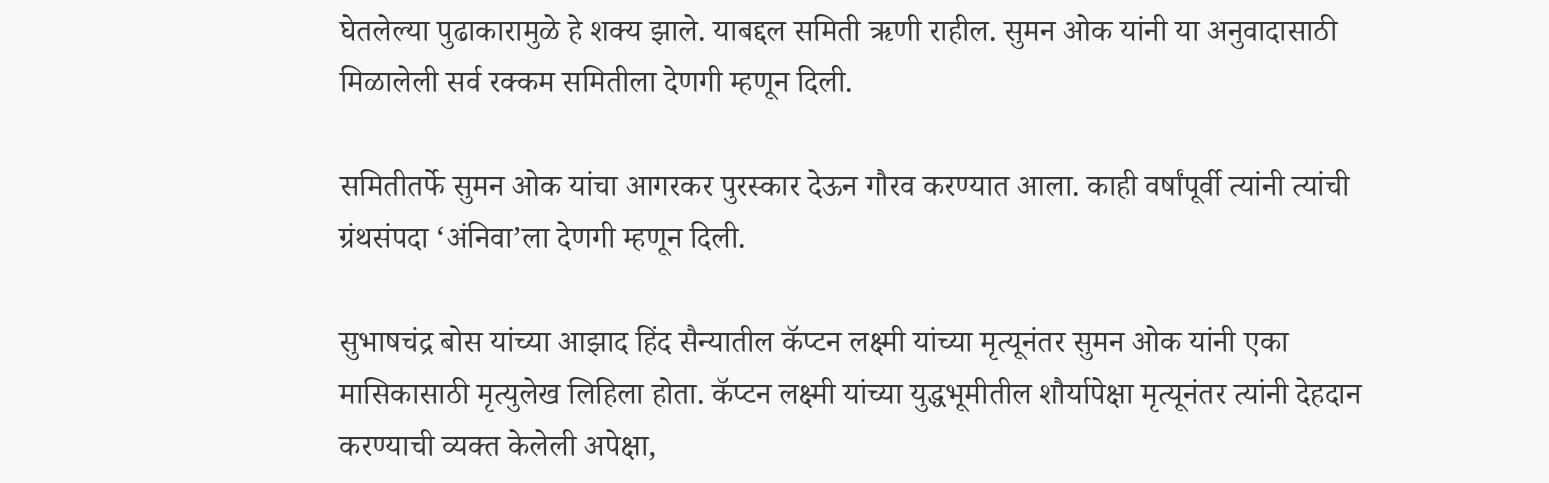घेतलेल्या पुढाकारामुळे हे शक्य झाले. याबद्दल समिती ऋणी राहील. सुमन ओक यांनी या अनुवादासाठी मिळालेली सर्व रक्कम समितीला देणगी म्हणून दिली.

समितीतर्फे सुमन ओक यांचा आगरकर पुरस्कार देऊन गौरव करण्यात आला. काही वर्षांपूर्वी त्यांनी त्यांची ग्रंथसंपदा ‘अंनिवा’ला देणगी म्हणून दिली.

सुभाषचंद्र बोस यांच्या आझाद हिंद सैन्यातील कॅप्टन लक्ष्मी यांच्या मृत्यूनंतर सुमन ओक यांनी एका मासिकासाठी मृत्युलेख लिहिला होता. कॅप्टन लक्ष्मी यांच्या युद्धभूमीतील शौर्यापेक्षा मृत्यूनंतर त्यांनी देहदान करण्याची व्यक्त केलेली अपेक्षा,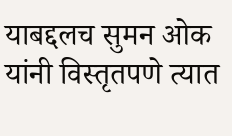याबद्दलच सुमन ओक यांनी विस्तृतपणे त्यात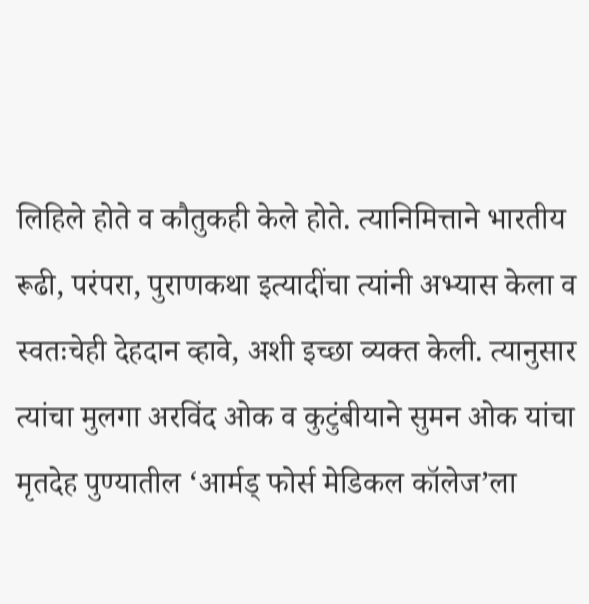लिहिले होते व कौतुकही केले होते. त्यानिमित्ताने भारतीय रूढी, परंपरा, पुराणकथा इत्यादींचा त्यांनी अभ्यास केला व स्वतःचेही देहदान व्हावे, अशी इच्छा व्यक्त केली. त्यानुसार त्यांचा मुलगा अरविंद ओक व कुटुंबीयाने सुमन ओक यांचा मृतदेह पुण्यातील ‘आर्मड् फोर्स मेडिकल कॉलेज’ला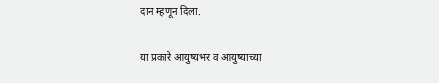दान म्हणून दिला.

या प्रकारे आयुष्यभर व आयुष्याच्या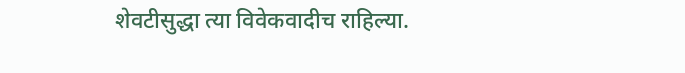शेवटीसुद्धा त्या विवेकवादीच राहिल्या.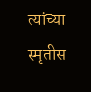त्यांच्या स्मृतीस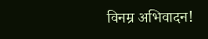विनम्र अभिवादन!